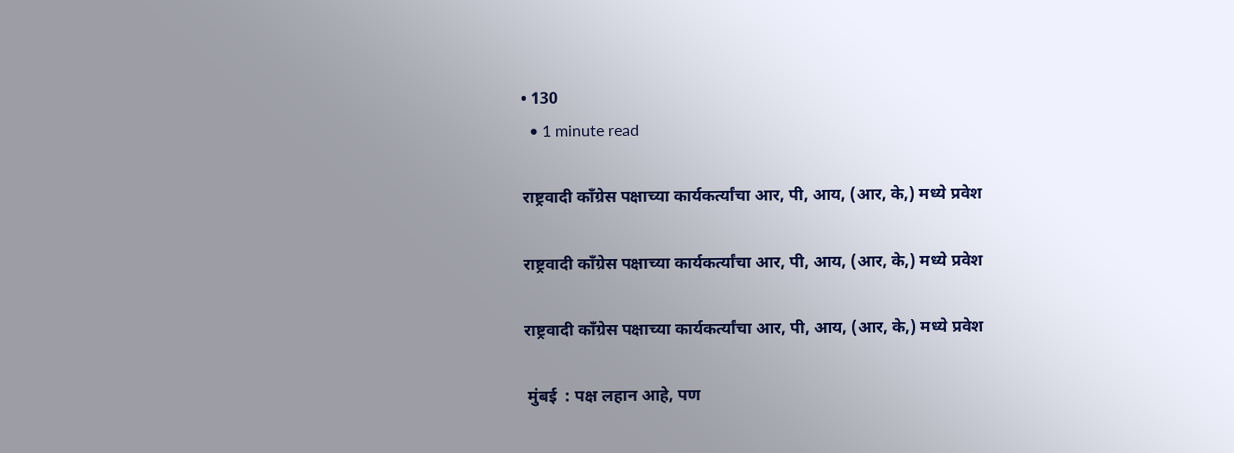• 130
  • 1 minute read

राष्ट्रवादी काँग्रेस पक्षाच्या कार्यकर्त्यांचा आर, पी, आय, (आर, के,) मध्ये प्रवेश

राष्ट्रवादी काँग्रेस पक्षाच्या कार्यकर्त्यांचा आर, पी, आय, (आर, के,) मध्ये प्रवेश

राष्ट्रवादी काँग्रेस पक्षाच्या कार्यकर्त्यांचा आर, पी, आय, (आर, के,) मध्ये प्रवेश

 मुंबई  : पक्ष लहान आहे, पण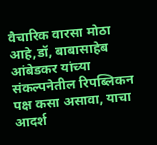वैचारिक वारसा मोठा आहे,डॉ, बाबासाहेब आंबेडकर यांच्या संकल्पनेतील रिपब्लिकन पक्ष कसा असावा, याचा आदर्श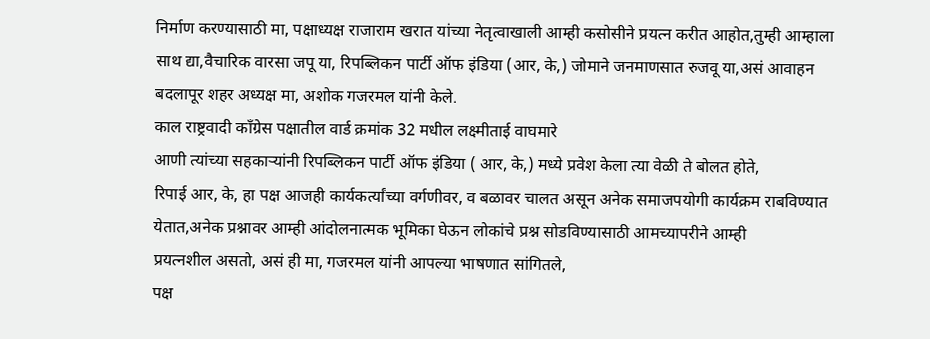निर्माण करण्यासाठी मा, पक्षाध्यक्ष राजाराम खरात यांच्या नेतृत्वाखाली आम्ही कसोसीने प्रयत्न करीत आहोत,तुम्ही आम्हाला साथ द्या,वैचारिक वारसा जपू या, रिपब्लिकन पार्टी ऑफ इंडिया (आर, के,) जोमाने जनमाणसात रुजवू या,असं आवाहन बदलापूर शहर अध्यक्ष मा, अशोक गजरमल यांनी केले.
काल राष्ट्रवादी काँग्रेस पक्षातील वार्ड क्रमांक 32 मधील लक्ष्मीताई वाघमारे
आणी त्यांच्या सहकाऱ्यांनी रिपब्लिकन पार्टी ऑफ इंडिया ( आर, के,) मध्ये प्रवेश केला त्या वेळी ते बोलत होते,
रिपाई आर, के, हा पक्ष आजही कार्यकर्त्यांच्या वर्गणीवर, व बळावर चालत असून अनेक समाजपयोगी कार्यक्रम राबविण्यात येतात,अनेक प्रश्नावर आम्ही आंदोलनात्मक भूमिका घेऊन लोकांचे प्रश्न सोडविण्यासाठी आमच्यापरीने आम्ही
प्रयत्नशील असतो, असं ही मा, गजरमल यांनी आपल्या भाषणात सांगितले,
पक्ष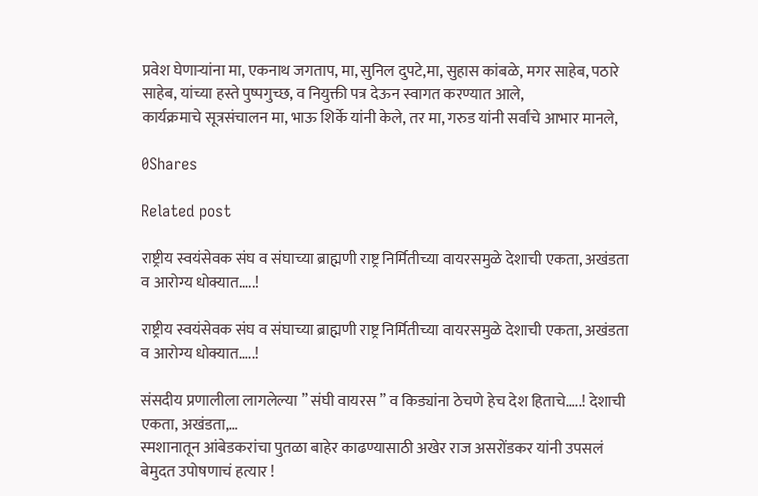प्रवेश घेणाऱ्यांना मा, एकनाथ जगताप, मा, सुनिल दुपटे,मा, सुहास कांबळे, मगर साहेब, पठारे साहेब, यांच्या हस्ते पुष्पगुच्छ, व नियुक्ती पत्र देऊन स्वागत करण्यात आले,
कार्यक्रमाचे सूत्रसंचालन मा, भाऊ शिर्के यांनी केले, तर मा, गरुड यांनी सर्वांचे आभार मानले,

0Shares

Related post

राष्ट्रीय स्वयंसेवक संघ व संघाच्या ब्राह्मणी राष्ट्र निर्मितीच्या वायरसमुळे देशाची एकता, अखंडता व आरोग्य धोक्यात…..!

राष्ट्रीय स्वयंसेवक संघ व संघाच्या ब्राह्मणी राष्ट्र निर्मितीच्या वायरसमुळे देशाची एकता, अखंडता व आरोग्य धोक्यात…..!

संसदीय प्रणालीला लागलेल्या ” संघी वायरस ” व किड्यांना ठेचणे हेच देश हिताचे…..! देशाची एकता, अखंडता,…
स्मशानातून आंबेडकरांचा पुतळा बाहेर काढण्यासाठी अखेर राज असरोंडकर यांनी उपसलं बेमुदत उपोषणाचं हत्यार !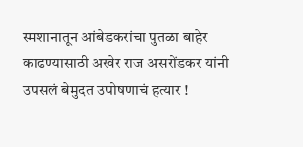स्मशानातून आंबेडकरांचा पुतळा बाहेर काढण्यासाठी अखेर राज असरोंडकर यांनी उपसलं बेमुदत उपोषणाचं हत्यार !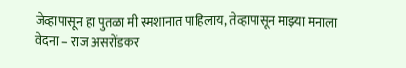जेव्हापासून हा पुतळा मी स्मशानात पाहिलाय, तेव्हापासून माझ्या मनाला वेदना – राज असरोंडकर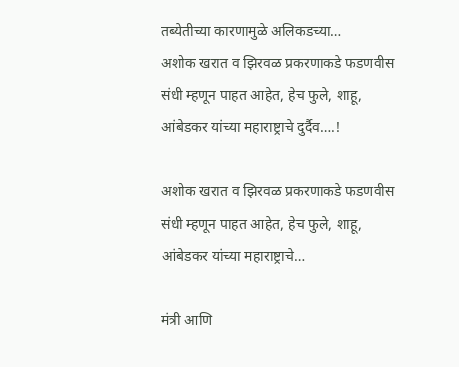तब्येतीच्या कारणामुळे अलिकडच्या…
अशोक खरात व झिरवळ प्रकरणाकडे फडणवीस संधी म्हणून पाहत आहेत, हेच फुले, शाहू, आंबेडकर यांच्या महाराष्ट्राचे दुर्दैव….!

अशोक खरात व झिरवळ प्रकरणाकडे फडणवीस संधी म्हणून पाहत आहेत, हेच फुले, शाहू, आंबेडकर यांच्या महाराष्ट्राचे…

मंत्री आणि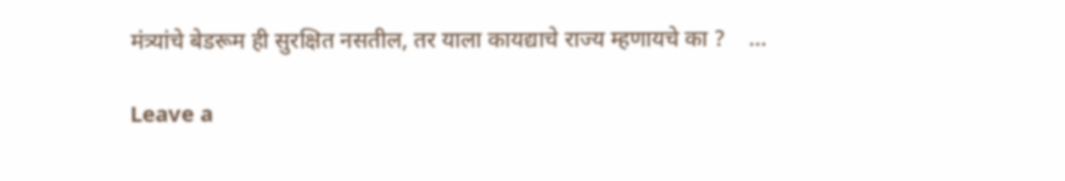मंत्र्यांचे बेडरूम ही सुरक्षित नसतील, तर याला कायद्याचे राज्य म्हणायचे का ?    …

Leave a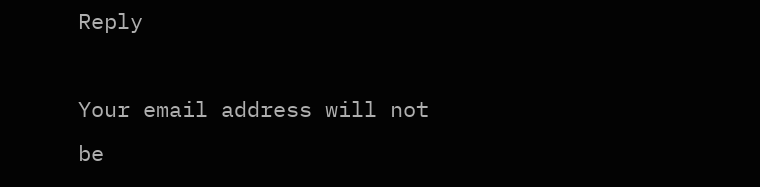Reply

Your email address will not be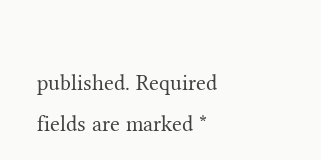published. Required fields are marked *